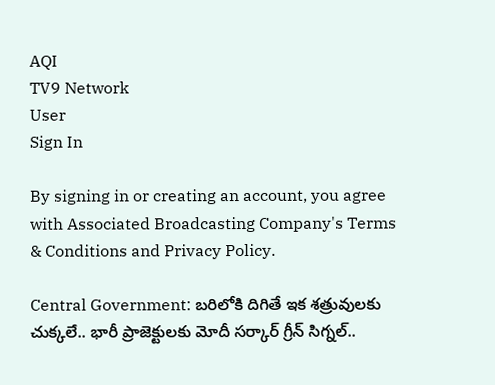AQI
TV9 Network
User
Sign In

By signing in or creating an account, you agree with Associated Broadcasting Company's Terms & Conditions and Privacy Policy.

Central Government: బరిలోకి దిగితే ఇక శత్రువులకు చుక్కలే.. భారీ ప్రాజెక్టులకు మోదీ సర్కార్ గ్రీన్ సిగ్నల్..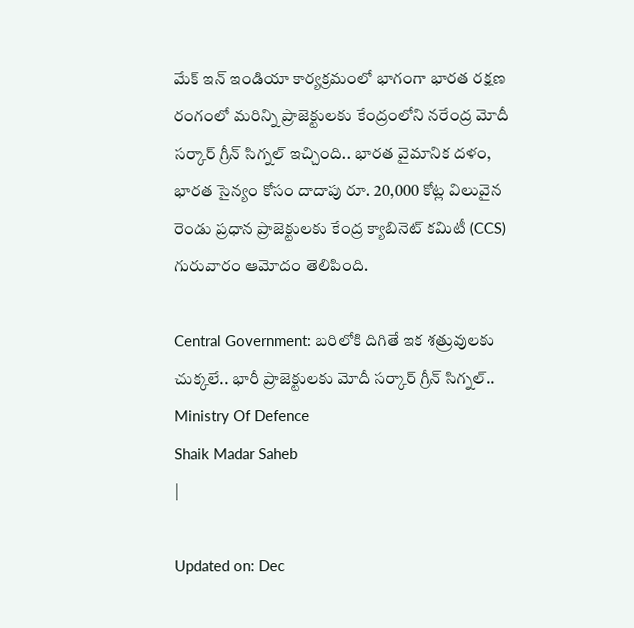మేక్ ఇన్ ఇండియా కార్యక్రమంలో భాగంగా భారత రక్షణ రంగంలో మరిన్ని ప్రాజెక్టులకు కేంద్రంలోని నరేంద్ర మోదీ సర్కార్ గ్రీన్ సిగ్నల్ ఇచ్చింది.. భారత వైమానిక దళం, భారత సైన్యం కోసం దాదాపు రూ. 20,000 కోట్ల విలువైన రెండు ప్రధాన ప్రాజెక్టులకు కేంద్ర క్యాబినెట్ కమిటీ (CCS) గురువారం ఆమోదం తెలిపింది.

Central Government: బరిలోకి దిగితే ఇక శత్రువులకు చుక్కలే.. భారీ ప్రాజెక్టులకు మోదీ సర్కార్ గ్రీన్ సిగ్నల్..
Ministry Of Defence
Shaik Madar Saheb
|

Updated on: Dec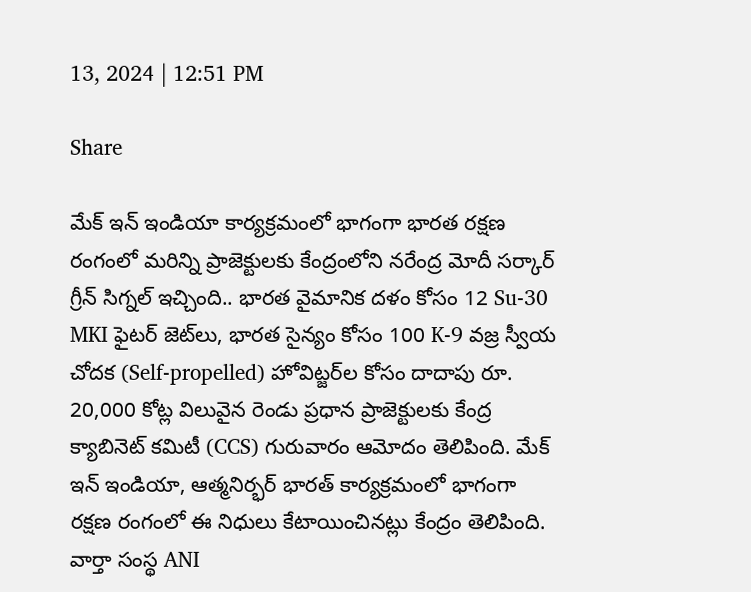13, 2024 | 12:51 PM

Share

మేక్ ఇన్ ఇండియా కార్యక్రమంలో భాగంగా భారత రక్షణ రంగంలో మరిన్ని ప్రాజెక్టులకు కేంద్రంలోని నరేంద్ర మోదీ సర్కార్ గ్రీన్ సిగ్నల్ ఇచ్చింది.. భారత వైమానిక దళం కోసం 12 Su-30 MKI ఫైటర్ జెట్‌లు, భారత సైన్యం కోసం 100 K-9 వజ్ర స్వీయ చోదక (Self-propelled) హోవిట్జర్‌ల కోసం దాదాపు రూ. 20,000 కోట్ల విలువైన రెండు ప్రధాన ప్రాజెక్టులకు కేంద్ర క్యాబినెట్ కమిటీ (CCS) గురువారం ఆమోదం తెలిపింది. మేక్ ఇన్ ఇండియా, ఆత్మనిర్భర్ భారత్ కార్యక్రమంలో భాగంగా రక్షణ రంగంలో ఈ నిధులు కేటాయించినట్లు కేంద్రం తెలిపింది. వార్తా సంస్థ ANI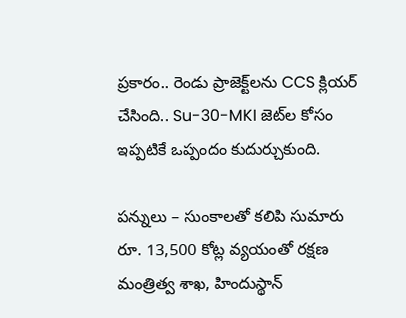ప్రకారం.. రెండు ప్రాజెక్ట్‌లను CCS క్లియర్ చేసింది.. Su-30-MKI జెట్‌ల కోసం ఇప్పటికే ఒప్పందం కుదుర్చుకుంది.

పన్నులు – సుంకాలతో కలిపి సుమారు రూ. 13,500 కోట్ల వ్యయంతో రక్షణ మంత్రిత్వ శాఖ, హిందుస్థాన్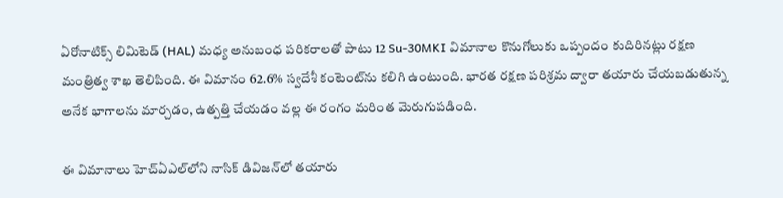ఏరోనాటిక్స్ లిమిటెడ్ (HAL) మధ్య అనుబంధ పరికరాలతో పాటు 12 Su-30MKI విమానాల కొనుగోలుకు ఒప్పందం కుదిరినట్లు రక్షణ మంత్రిత్వ శాఖ తెలిపింది. ఈ విమానం 62.6% స్వదేశీ కంటెంట్‌ను కలిగి ఉంటుంది. భారత రక్షణ పరిశ్రమ ద్వారా తయారు చేయబడుతున్న అనేక భాగాలను మార్చడం, ఉత్పత్తి చేయడం వల్ల ఈ రంగం మరింత మెరుగుపడింది.

ఈ విమానాలు హెచ్‌ఏఎల్‌లోని నాసిక్ డివిజన్‌లో తయారు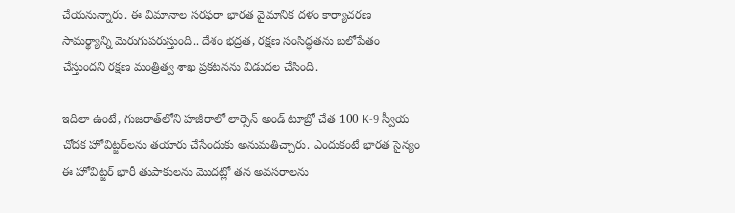చేయనున్నారు. ఈ విమానాల సరఫరా భారత వైమానిక దళం కార్యాచరణ సామర్థ్యాన్ని మెరుగుపరుస్తుంది.. దేశం భద్రత, రక్షణ సంసిద్ధతను బలోపేతం చేస్తుందని రక్షణ మంత్రిత్వ శాఖ ప్రకటనను విడుదల చేసింది.

ఇదిలా ఉంటే, గుజరాత్‌లోని హజీరాలో లార్సెన్ అండ్ టూబ్రో చేత 100 K-9 స్వీయ చోదక హోవిట్జర్‌లను తయారు చేసేందుకు అనుమతిచ్చారు. ఎందుకంటే భారత సైన్యం ఈ హోవిట్జర్‌ భారీ తుపాకులను మొదట్లో తన అవసరాలను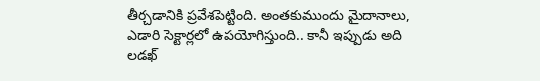తీర్చడానికి ప్రవేశపెట్టింది. అంతకుముందు మైదానాలు, ఎడారి సెక్టార్లలో ఉపయోగిస్తుంది.. కానీ ఇప్పుడు అది లడఖ్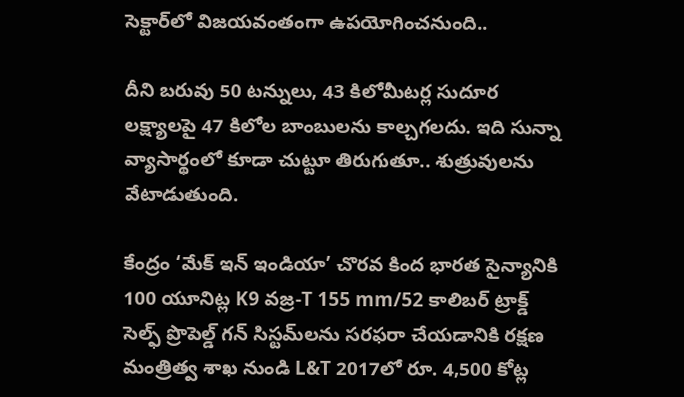సెక్టార్‌లో విజయవంతంగా ఉపయోగించనుంది..

దీని బరువు 50 టన్నులు, 43 కిలోమీటర్ల సుదూర లక్ష్యాలపై 47 కిలోల బాంబులను కాల్చగలదు. ఇది సున్నా వ్యాసార్థంలో కూడా చుట్టూ తిరుగుతూ.. శుత్రువులను వేటాడుతుంది.

కేంద్రం ‘మేక్ ఇన్ ఇండియా’ చొరవ కింద భారత సైన్యానికి 100 యూనిట్ల K9 వజ్ర-T 155 mm/52 కాలిబర్ ట్రాక్డ్ సెల్ఫ్ ప్రొపెల్డ్ గన్ సిస్టమ్‌లను సరఫరా చేయడానికి రక్షణ మంత్రిత్వ శాఖ నుండి L&T 2017లో రూ. 4,500 కోట్ల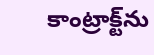కాంట్రాక్ట్‌ను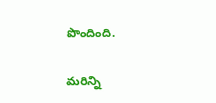పొందింది.

మరిన్ని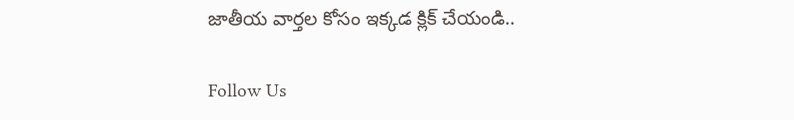జాతీయ వార్తల కోసం ఇక్కడ క్లిక్ చేయండి..

Follow Us